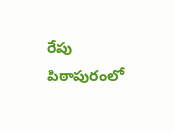రేపు పిఠాపురంలో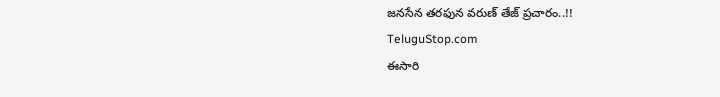జనసేన తరఫున వరుణ్ తేజ్ ప్రచారం..!!
TeluguStop.com
ఈసారి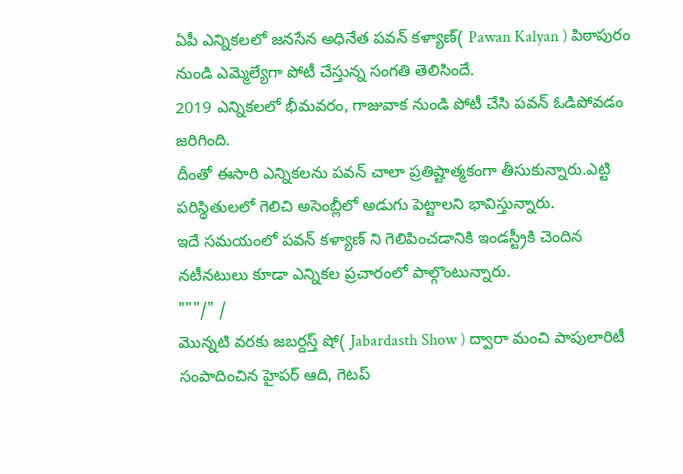ఏపీ ఎన్నికలలో జనసేన అధినేత పవన్ కళ్యాణ్( Pawan Kalyan ) పిఠాపురం నుండి ఎమ్మెల్యేగా పోటీ చేస్తున్న సంగతి తెలిసిందే.
2019 ఎన్నికలలో భీమవరం, గాజువాక నుండి పోటీ చేసి పవన్ ఓడిపోవడం జరిగింది.
దీంతో ఈసారి ఎన్నికలను పవన్ చాలా ప్రతిష్టాత్మకంగా తీసుకున్నారు.ఎట్టి పరిస్థితులలో గెలిచి అసెంబ్లీలో అడుగు పెట్టాలని భావిస్తున్నారు.
ఇదే సమయంలో పవన్ కళ్యాణ్ ని గెలిపించడానికి ఇండస్ట్రీకి చెందిన నటీనటులు కూడా ఎన్నికల ప్రచారంలో పాల్గొంటున్నారు.
"""/" /
మొన్నటి వరకు జబర్దస్త్ షో( Jabardasth Show ) ద్వారా మంచి పాపులారిటీ సంపాదించిన హైపర్ ఆది, గెటప్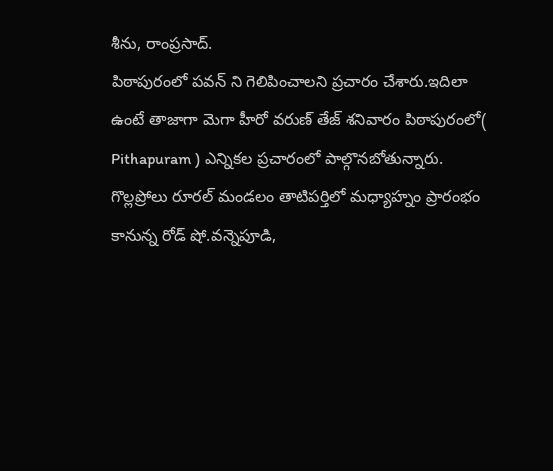శీను, రాంప్రసాద్.
పిఠాపురంలో పవన్ ని గెలిపించాలని ప్రచారం చేశారు.ఇదిలా ఉంటే తాజాగా మెగా హీరో వరుణ్ తేజ్ శనివారం పిఠాపురంలో( Pithapuram ) ఎన్నికల ప్రచారంలో పాల్గొనబోతున్నారు.
గొల్లప్రోలు రూరల్ మండలం తాటిపర్తిలో మధ్యాహ్నం ప్రారంభం కానున్న రోడ్ షో.వన్నెపూడి,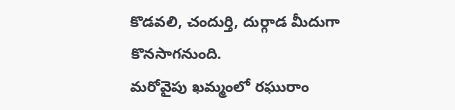కొడవలి, చందుర్తి, దుర్గాడ మీదుగా కొనసాగనుంది.
మరోవైపు ఖమ్మంలో రఘురాం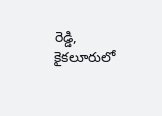రెడ్డి, కైకలూరులో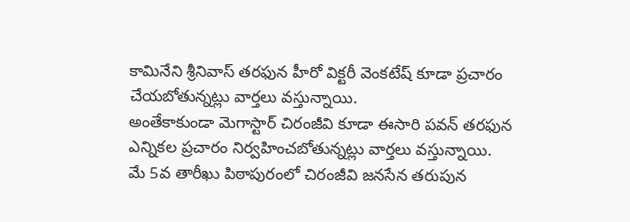కామినేని శ్రీనివాస్ తరఫున హీరో విక్టరీ వెంకటేష్ కూడా ప్రచారం చేయబోతున్నట్లు వార్తలు వస్తున్నాయి.
అంతేకాకుండా మెగాస్టార్ చిరంజీవి కూడా ఈసారి పవన్ తరఫున ఎన్నికల ప్రచారం నిర్వహించబోతున్నట్లు వార్తలు వస్తున్నాయి.
మే 5వ తారీఖు పిఠాపురంలో చిరంజీవి జనసేన తరుపున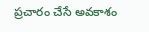ప్రచారం చేసే అవకాశం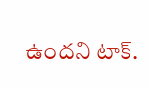ఉందని టాక్.